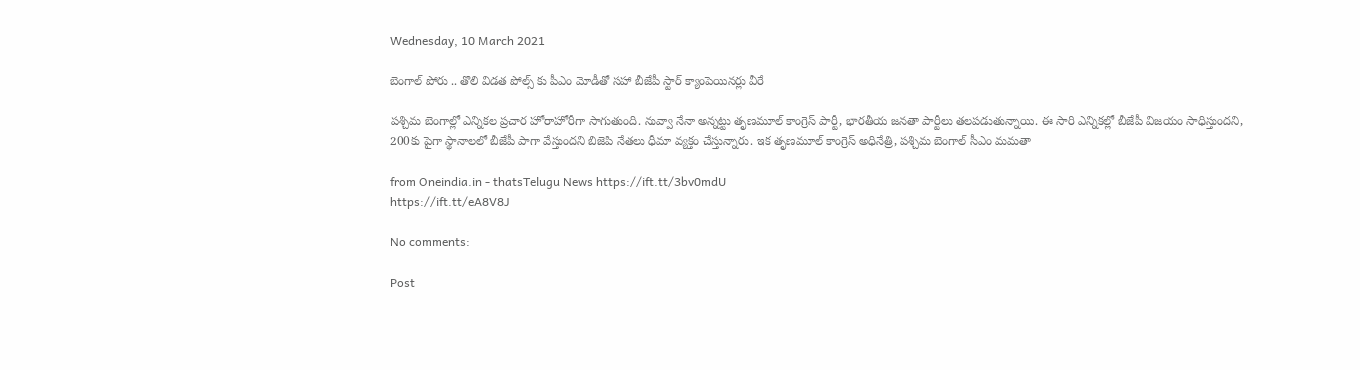Wednesday, 10 March 2021

బెంగాల్ పోరు .. తొలి విడత పోల్స్ కు పీఎం మోడీతో సహా బీజేపీ స్టార్ క్యాంపెయినర్లు వీరే

పశ్చిమ బెంగాల్లో ఎన్నికల ప్రచార హోరాహోరీగా సాగుతుంది. నువ్వా నేనా అన్నట్టు తృణమూల్ కాంగ్రెస్ పార్టీ, భారతీయ జనతా పార్టీలు తలపడుతున్నాయి. ఈ సారి ఎన్నికల్లో బీజేపీ విజయం సాధిస్తుందని, 200కు పైగా స్థానాలలో బీజేపీ పాగా వేస్తుందని బిజెపి నేతలు ధీమా వ్యక్తం చేస్తున్నారు. ఇక తృణమూల్ కాంగ్రెస్ అధినేత్రి, పశ్చిమ బెంగాల్ సీఎం మమతా

from Oneindia.in - thatsTelugu News https://ift.tt/3bv0mdU
https://ift.tt/eA8V8J

No comments:

Post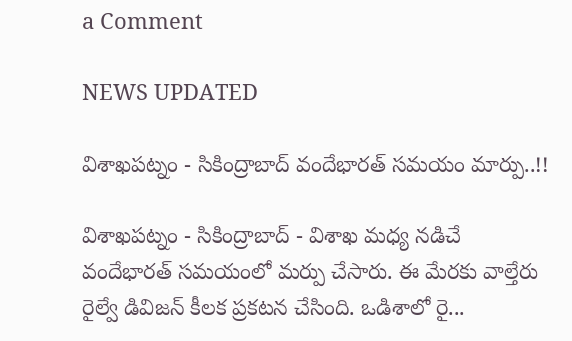a Comment

NEWS UPDATED

విశాఖపట్నం - సికింద్రాబాద్ వందేభారత్ సమయం మార్పు..!!

విశాఖపట్నం - సికింద్రాబాద్ - విశాఖ మధ్య నడిచే వందేభారత్ సమయంలో మర్పు చేసారు. ఈ మేరకు వాల్తేరు రైల్వే డివిజన్ కీలక ప్రకటన చేసింది. ఒడిశాలో రై...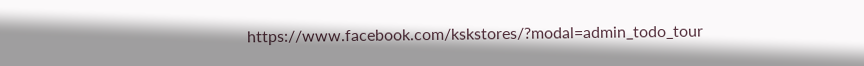https://www.facebook.com/kskstores/?modal=admin_todo_tour